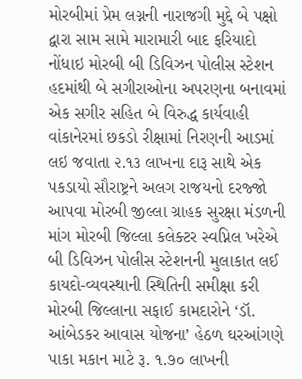મોરબીમાં પ્રેમ લગ્નની નારાજગી મુદ્દે બે પક્ષો દ્વારા સામ સામે મારામારી બાદ ફરિયાદો નોંધાઇ મોરબી બી ડિવિઝન પોલીસ સ્ટેશન હદમાંથી બે સગીરાઓના અપરણના બનાવમાં એક સગીર સહિત બે વિરુદ્ધ કાર્યવાહી વાંકાનેરમાં છકડો રીક્ષામાં નિરણની આડમાં લઇ જવાતા ૨.૧૩ લાખના દારૂ સાથે એક પકડાયો સૌરાષ્ટ્રને અલગ રાજયનો દરજ્જો આપવા મોરબી જીલ્લા ગ્રાહક સુરક્ષા મંડળની માંગ મોરબી જિલ્લા કલેક્ટર સ્વપ્નિલ ખરેએ બી ડિવિઝન પોલીસ સ્ટેશનની મુલાકાત લઈ કાયદો-વ્યવસ્થાની સ્થિતિની સમીક્ષા કરી મોરબી જિલ્લાના સફાઈ કામદારોને ‘ડૉ. આંબેડકર આવાસ યોજના’ હેઠળ ઘરઆંગણે પાકા મકાન માટે રૂ. ૧.૭૦ લાખની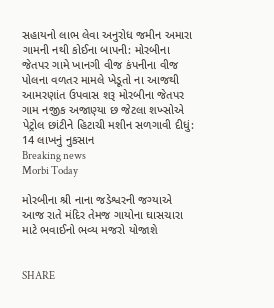સહાયનો લાભ લેવા અનુરોધ જમીન અમારા ગામની નથી કોઈના બાપની: મોરબીના જેતપર ગામે ખાનગી વીજ કંપનીના વીજ પોલના વળતર મામલે ખેડૂતો ના આજથી આમરણાંત ઉપવાસ શરૂ મોરબીના જેતપર ગામ નજીક અજાણ્યા છ જેટલા શખ્સોએ પેટ્રોલ છાંટીને હિટાચી મશીન સળગાવી દીધું: 14 લાખનું નુકસાન
Breaking news
Morbi Today

મોરબીના શ્રી નાના જડેશ્વરની જગ્યાએ આજ રાતે મંદિર તેમજ ગાયોના ઘાસચારા માટે ભવાઈનો ભવ્ય મજરો યોજાશે


SHARE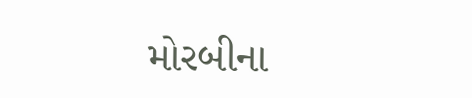મોરબીના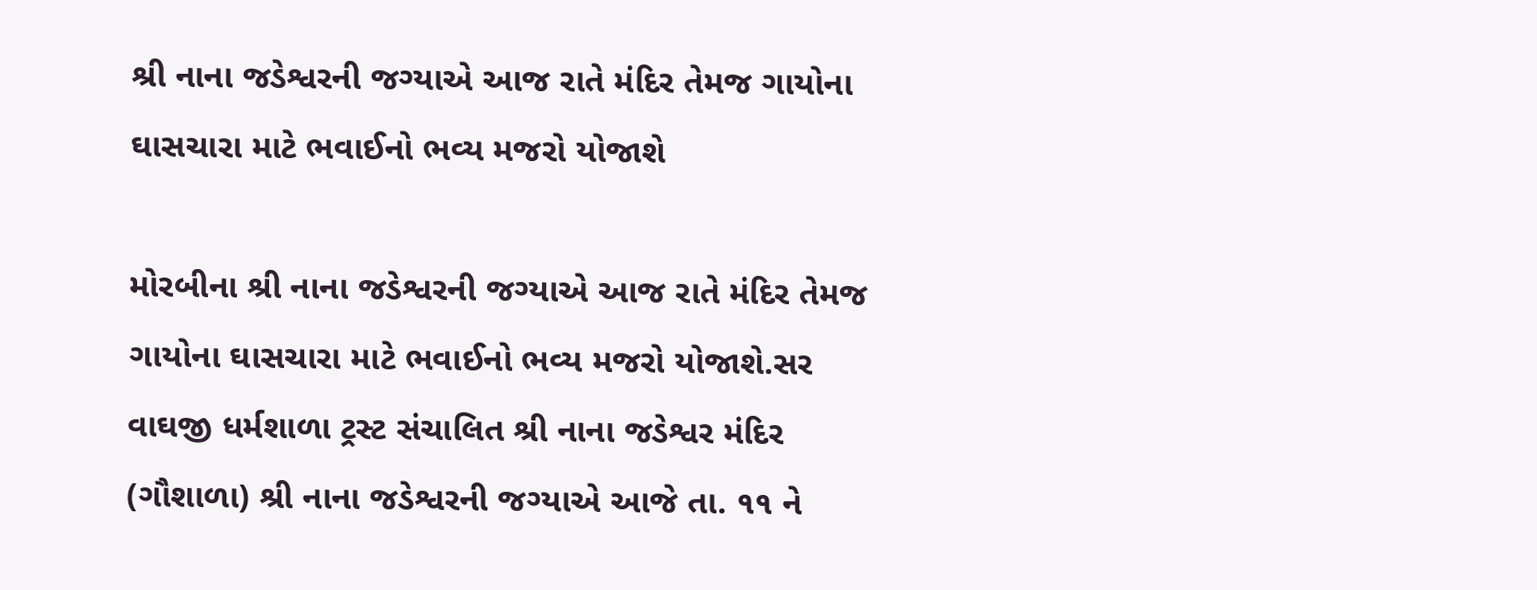શ્રી નાના જડેશ્વરની જગ્યાએ આજ રાતે મંદિર તેમજ ગાયોના ઘાસચારા માટે ભવાઈનો ભવ્ય મજરો યોજાશે

મોરબીના શ્રી નાના જડેશ્વરની જગ્યાએ આજ રાતે મંદિર તેમજ ગાયોના ઘાસચારા માટે ભવાઈનો ભવ્ય મજરો યોજાશે.સર વાઘજી ધર્મશાળા ટ્રસ્ટ સંચાલિત શ્રી નાના જડેશ્વર મંદિર (ગૌશાળા) શ્રી નાના જડેશ્વરની જગ્યાએ આજે તા. ૧૧ ને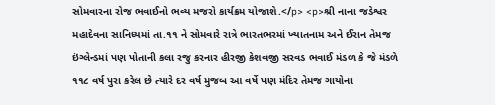સોમવારના રોજ ભવાઈનો ભવ્ય મજરો કાર્યક્રમ યોજાશે.</p> <p>શ્રી નાના જડેશ્વર મહાદેવના સાનિધ્યમાં તા.૧૧ ને સોમવારે રાત્રે ભારતભરમાં ખ્યાતનામ અને ઈરાન તેમજ ઇંગ્લેન્ડમાં પણ પોતાની કલા રજુ કરનાર હીરજી કેશવજી સરવડ ભવાઈ મંડળ કે જે મંડળે ૧૧૮ વર્ષ પુરા કરેલ છે ત્યારે દર વર્ષ મુજબ આ વર્ષે પણ મંદિર તેમજ ગાયોના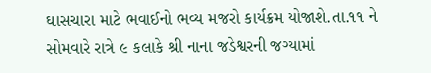ઘાસચારા માટે ભવાઈનો ભવ્ય મજરો કાર્યક્રમ યોજાશે.તા.૧૧ ને સોમવારે રાત્રે ૯ કલાકે શ્રી નાના જડેશ્વરની જગ્યામાં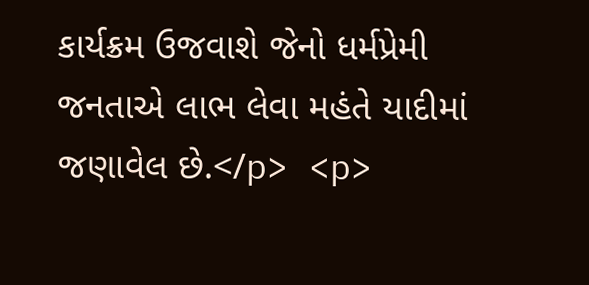કાર્યક્રમ ઉજવાશે જેનો ધર્મપ્રેમી જનતાએ લાભ લેવા મહંતે યાદીમાં જણાવેલ છે.</p> <p>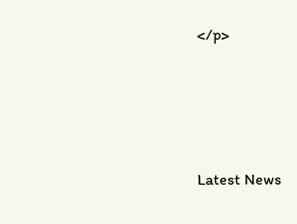</p>






Latest News